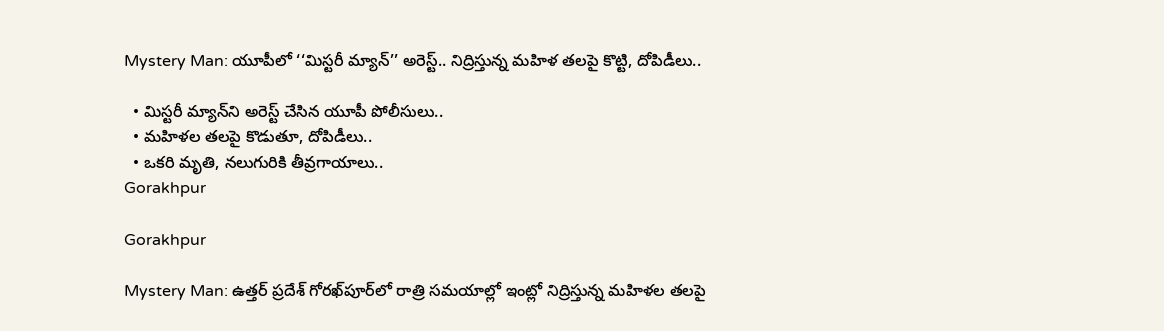Mystery Man: యూపీలో ‘‘మిస్టరీ మ్యాన్’’ అరెస్ట్.. నిద్రిస్తున్న మహిళ తలపై కొట్టి, దోపిడీలు..

  • మిస్టరీ మ్యాన్‌ని అరెస్ట్ చేసిన యూపీ పోలీసులు..
  • మహిళల తలపై కొడుతూ, దోపిడీలు..
  • ఒకరి మృతి, నలుగురికి తీవ్రగాయాలు..
Gorakhpur

Gorakhpur

Mystery Man: ఉత్తర్ ప్రదేశ్ గోరఖ్‌పూర్‌లో రాత్రి సమయాల్లో ఇంట్లో నిద్రిస్తున్న మహిళల తలపై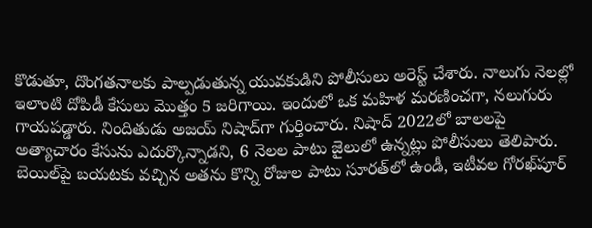కొడుతూ, దొంగతనాలకు పాల్పడుతున్న యువకుడిని పోలీసులు అరెస్ట్ చేశారు. నాలుగు నెలల్లో ఇలాంటి దోపిడీ కేసులు మొత్తం 5 జరిగాయి. ఇందులో ఒక మహిళ మరణించగా, నలుగురు గాయపడ్డారు. నిందితుడు అజయ్ నిషాద్‌గా గుర్తించారు. నిషాద్ 2022లో బాలలపై అత్యాచారం కేసును ఎదుర్కొన్నాడని, 6 నెలల పాటు జైలులో ఉన్నట్లు పోలీసులు తెలిపారు. బెయిల్‌పై బయటకు వచ్చిన అతను కొన్ని రోజుల పాటు సూరత్‌లో ఉండీ, ఇటీవల గోరఖ్‌పూర్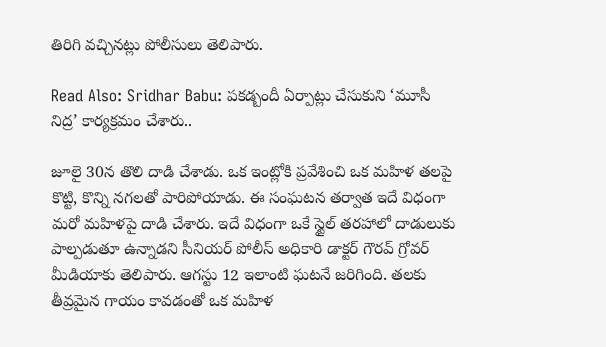తిరిగి వచ్చినట్లు పోలీసులు తెలిపారు.

Read Also: Sridhar Babu: పకడ్బందీ ఏర్పాట్లు చేసుకుని ‘మూసీ నిద్ర’ కార్యక్రమం చేశారు..

జూలై 30న తొలి దాడి చేశాడు. ఒక ఇంట్లోకి ప్రవేశించి ఒక మహిళ తలపై కొట్టి, కొన్ని నగలతో పారిపోయాడు. ఈ సంఘటన తర్వాత ఇదే విధంగా మరో మహిళపై దాడి చేశారు. ఇదే విధంగా ఒకే స్టైల్ తరహాలో దాడులుకు పాల్పడుతూ ఉన్నాడని సీనియర్ పోలీస్ అధికారి డాక్టర్ గౌరవ్ గ్రోవర్ మీడియాకు తెలిపారు. ఆగస్టు 12 ఇలాంటి ఘటనే జరిగింది. తలకు తీవ్రమైన గాయం కావడంతో ఒక మహిళ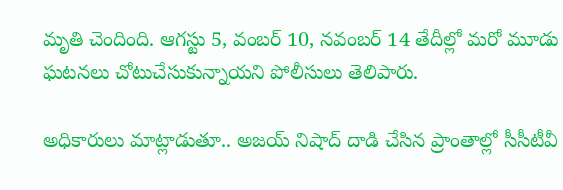మృతి చెందింది. ఆగస్టు 5, వంబర్ 10, నవంబర్ 14 తేదీల్లో మరో మూడు ఘటనలు చోటుచేసుకున్నాయని పోలీసులు తెలిపారు.

అధికారులు మాట్లాడుతూ.. అజయ్ నిషాద్ దాడి చేసిన ప్రాంతాల్లో సీసీటీవీ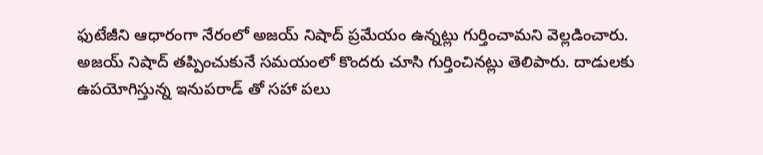ఫుటేజీని ఆధారంగా నేరంలో అజయ్ నిషాద్ ప్రమేయం ఉన్నట్లు గుర్తించామని వెల్లడించారు. అజయ్ నిషాద్ తప్పించుకునే సమయంలో కొందరు చూసి గుర్తించినట్లు తెలిపారు. దాడులకు ఉపయోగిస్తున్న ఇనుపరాడ్ ‌తో సహా పలు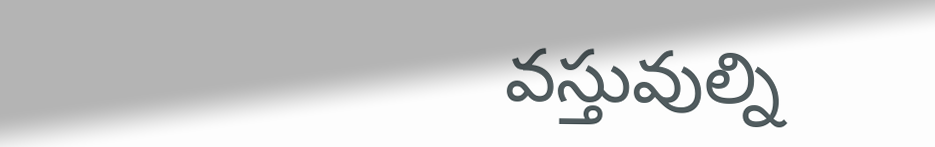వస్తువుల్ని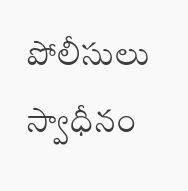పోలీసులు స్వాధీనం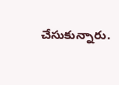చేసుకున్నారు.